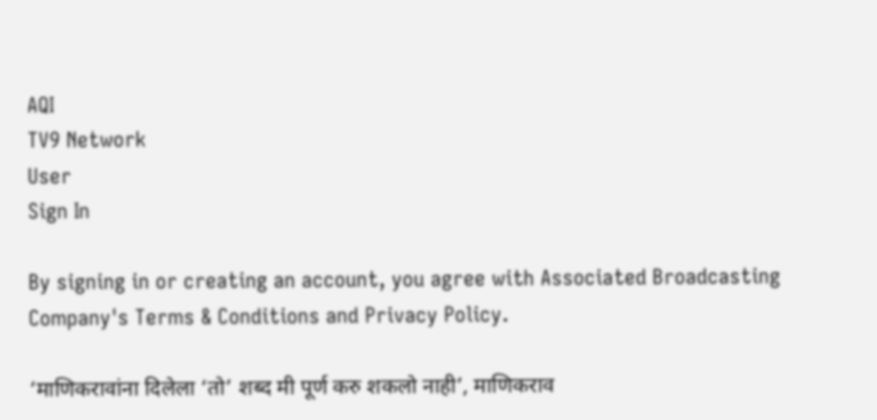AQI
TV9 Network
User
Sign In

By signing in or creating an account, you agree with Associated Broadcasting Company's Terms & Conditions and Privacy Policy.

‘माणिकरावांना दिलेला ‘तो’ शब्द मी पूर्ण करु शकलो नाही’, माणिकराव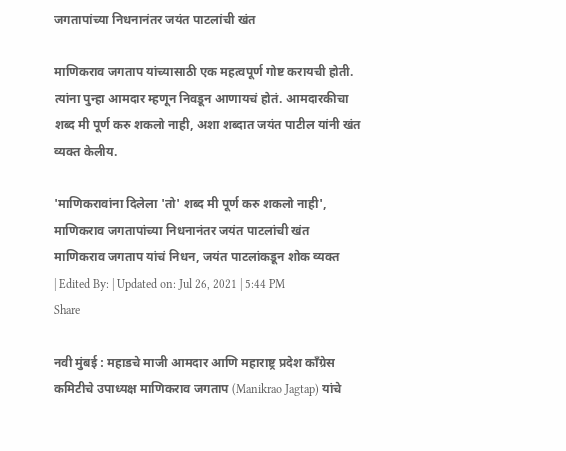जगतापांच्या निधनानंतर जयंत पाटलांची खंत

माणिकराव जगताप यांच्यासाठी एक महत्वपूर्ण गोष्ट करायची होती. त्यांना पुन्हा आमदार म्हणून निवडून आणायचं होतं. आमदारकीचा शब्द मी पूर्ण करु शकलो नाही, अशा शब्दात जयंत पाटील यांनी खंत व्यक्त केलीय.

'माणिकरावांना दिलेला 'तो' शब्द मी पूर्ण करु शकलो नाही', माणिकराव जगतापांच्या निधनानंतर जयंत पाटलांची खंत
माणिकराव जगताप यांचं निधन, जयंत पाटलांकडून शोक व्यक्त
| Edited By: | Updated on: Jul 26, 2021 | 5:44 PM
Share

नवी मुंबई : महाडचे माजी आमदार आणि महाराष्ट्र प्रदेश काँग्रेस कमिटीचे उपाध्यक्ष माणिकराव जगताप (Manikrao Jagtap) यांचे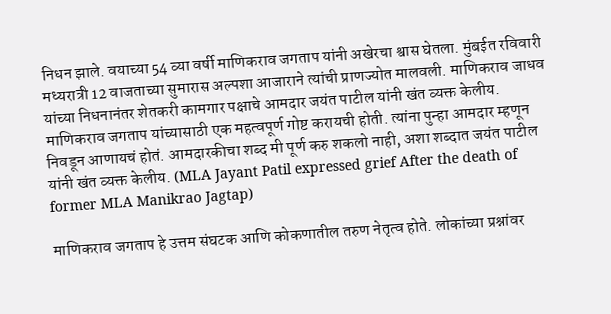निधन झाले. वयाच्या 54 व्या वर्षी माणिकराव जगताप यांनी अखेरचा श्वास घेतला. मुंबईत रविवारी मध्यरात्री 12 वाजताच्या सुमारास अल्पशा आजाराने त्यांची प्राणज्योत मालवली. माणिकराव जाधव यांच्या निधनानंतर शेतकरी कामगार पक्षाचे आमदार जयंत पाटील यांनी खंत व्यक्त केलीय. माणिकराव जगताप यांच्यासाठी एक महत्वपूर्ण गोष्ट करायची होती. त्यांना पुन्हा आमदार म्हणून निवडून आणायचं होतं. आमदारकीचा शब्द मी पूर्ण करु शकलो नाही, अशा शब्दात जयंत पाटील यांनी खंत व्यक्त केलीय. (MLA Jayant Patil expressed grief After the death of former MLA Manikrao Jagtap)

माणिकराव जगताप हे उत्तम संघटक आणि कोकणातील तरुण नेतृत्व होते. लोकांच्या प्रश्नांवर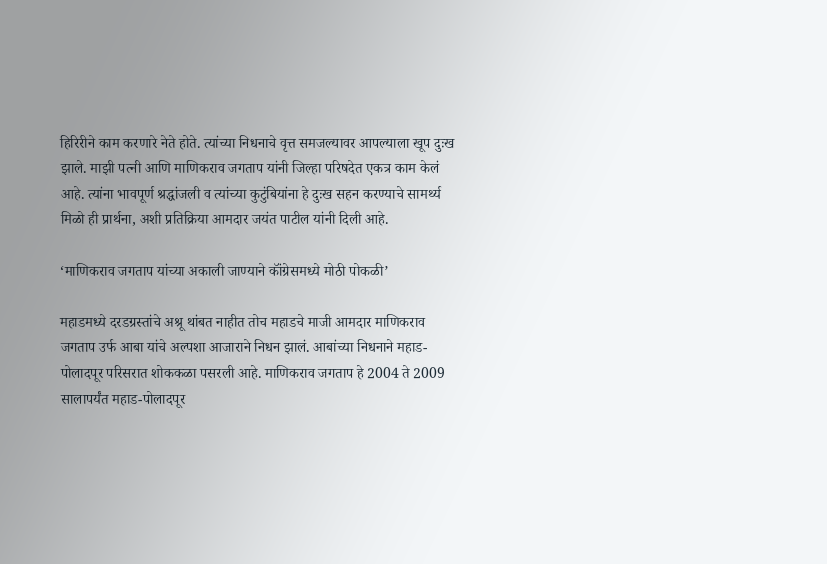हिरिरीने काम करणारे नेते होते. त्यांच्या निधनाचे वृत्त समजल्यावर आपल्याला खूप दुःख झाले. माझी पत्नी आणि माणिकराव जगताप यांनी जिल्हा परिषदेत एकत्र काम केलं आहे. त्यांना भावपूर्ण श्रद्धांजली व त्यांच्या कुटुंबियांना हे दुःख सहन करण्याचे सामर्थ्य मिळो ही प्रार्थना, अशी प्रतिक्रिया आमदार जयंत पाटील यांनी दिली आहे.

‘माणिकराव जगताप यांच्या अकाली जाण्याने कॉंग्रेसमध्ये मोठी पोकळी’

महाडमध्ये दरडग्रस्तांचे अश्रू थांबत नाहीत तोच महाडचे माजी आमदार माणिकराव जगताप उर्फ आबा यांचे अल्पशा आजाराने निधन झालं. आबांच्या निधनाने महाड-पोलादपूर परिसरात शोककळा पसरली आहे. माणिकराव जगताप हे 2004 ते 2009 सालापर्यंत महाड-पोलादपूर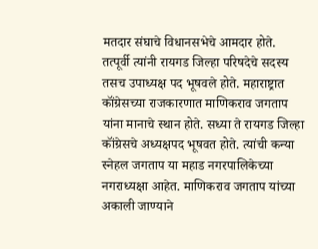मतदार संघाचे विधानसभेचे आमदार होते. तत्पूर्वी त्यांनी रायगड जिल्हा परिषदेचे सदस्य तसच उपाध्यक्ष पद भूषवले होते. महाराष्ट्रात कॉंग्रेसच्या राजकारणात माणिकराव जगताप यांना मानाचे स्थान होते. सध्या ते रायगड जिल्हा कॉंग्रेसचे अध्यक्षपद भूषवत होते. त्यांची कन्या स्नेहल जगताप या महाड नगरपालिकेच्या नगराध्यक्षा आहेत. माणिकराव जगताप यांच्या अकाली जाण्याने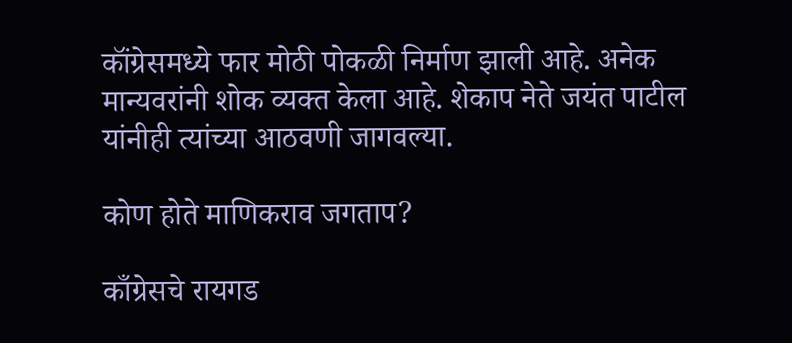कॉंग्रेसमध्ये फार मोठी पोकळी निर्माण झाली आहे. अनेक मान्यवरांनी शोक व्यक्त केला आहे. शेकाप नेते जयंत पाटील यांनीही त्यांच्या आठवणी जागवल्या.

कोण होते माणिकराव जगताप?

काँग्रेसचे रायगड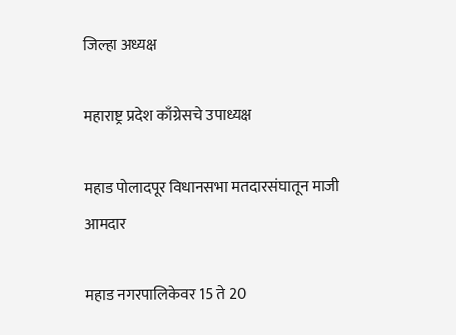जिल्हा अध्यक्ष

महाराष्ट्र प्रदेश काँग्रेसचे उपाध्यक्ष

महाड पोलादपूर विधानसभा मतदारसंघातून माजी आमदार

महाड नगरपालिकेवर 15 ते 20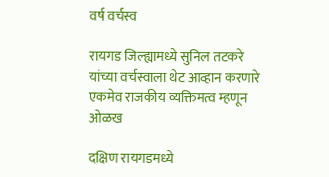वर्ष वर्चस्व

रायगड जिल्ह्यामध्ये सुनिल तटकरे यांच्या वर्चस्वाला थेट आव्हान करणारे एकमेव राजकीय व्यक्तिमत्व म्हणून ओळख

दक्षिण रायगडमध्ये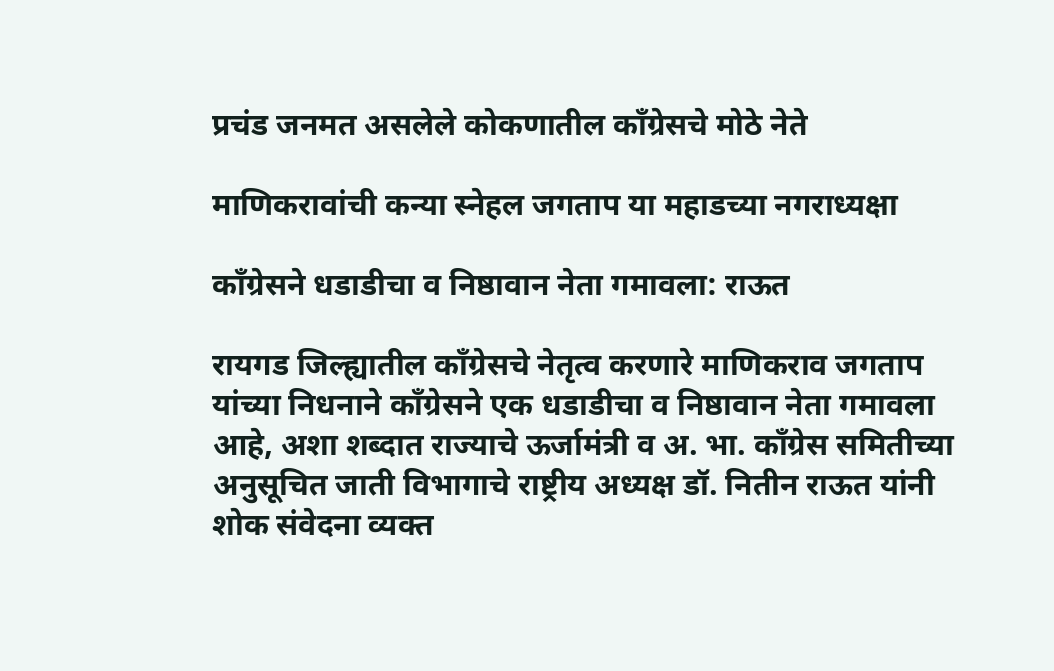प्रचंड जनमत असलेले कोकणातील काँग्रेसचे मोठे नेते

माणिकरावांची कन्या स्नेहल जगताप या महाडच्या नगराध्यक्षा

काँग्रेसने धडाडीचा व निष्ठावान नेता गमावला: राऊत

रायगड जिल्ह्यातील काँग्रेसचे नेतृत्व करणारे माणिकराव जगताप यांच्या निधनाने काँग्रेसने एक धडाडीचा व निष्ठावान नेता गमावला आहे, अशा शब्दात राज्याचे ऊर्जामंत्री व अ. भा. काँग्रेस समितीच्या अनुसूचित जाती विभागाचे राष्ट्रीय अध्यक्ष डॉ. नितीन राऊत यांनी शोक संवेदना व्यक्त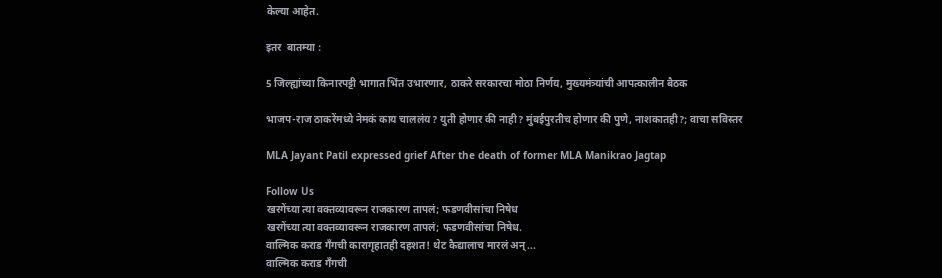केल्या आहेत.

इतर  बातम्या :

5 जिल्ह्यांच्या किनारपट्टी भागात भिंत उभारणार, ठाकरे सरकारचा मोठा निर्णय, मुख्यमंत्र्यांची आपत्कालीन बैठक

भाजप-राज ठाकरेंमध्ये नेमकं काय चाललंय? युती होणार की नाही? मुंबईपुरतीच होणार की पुणे, नाशकातही?; वाचा सविस्तर

MLA Jayant Patil expressed grief After the death of former MLA Manikrao Jagtap

Follow Us
खरगेंच्या त्या वक्तव्यावरून राजकारण तापलं; फडणवीसांचा निषेध
खरगेंच्या त्या वक्तव्यावरून राजकारण तापलं; फडणवीसांचा निषेध.
वाल्मिक कराड गँगची कारागृहातही दहशत! थेट कैद्यालाच मारलं अन्...
वाल्मिक कराड गँगची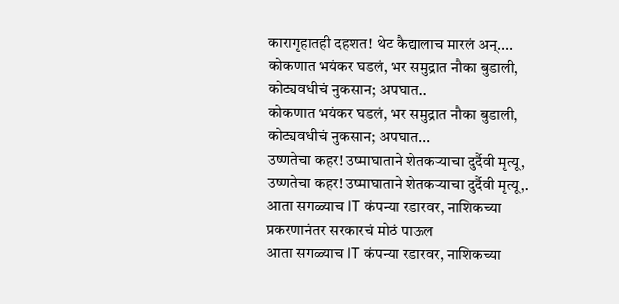कारागृहातही दहशत! थेट कैद्यालाच मारलं अन्....
कोकणात भयंकर घडलं, भर समुद्रात नौका बुडाली, कोट्यवधीचं नुकसान; अपघात..
कोकणात भयंकर घडलं, भर समुद्रात नौका बुडाली, कोट्यवधीचं नुकसान; अपघात...
उष्णतेचा कहर! उष्माघाताने शेतकऱ्याचा दुर्दैवी मृत्यू,
उष्णतेचा कहर! उष्माघाताने शेतकऱ्याचा दुर्दैवी मृत्यू,.
आता सगळ्याच IT कंपन्या रडारवर, नाशिकच्या प्रकरणानंतर सरकारचं मोठं पाऊल
आता सगळ्याच IT कंपन्या रडारवर, नाशिकच्या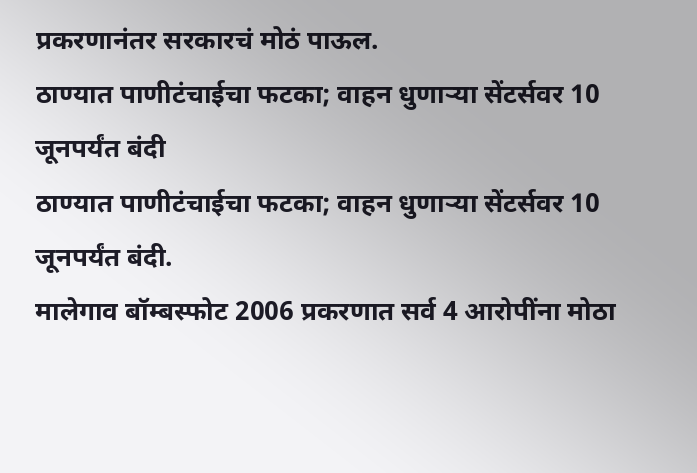प्रकरणानंतर सरकारचं मोठं पाऊल.
ठाण्यात पाणीटंचाईचा फटका; वाहन धुणाऱ्या सेंटर्सवर 10 जूनपर्यंत बंदी
ठाण्यात पाणीटंचाईचा फटका; वाहन धुणाऱ्या सेंटर्सवर 10 जूनपर्यंत बंदी.
मालेगाव बॉम्बस्फोट 2006 प्रकरणात सर्व 4 आरोपींना मोठा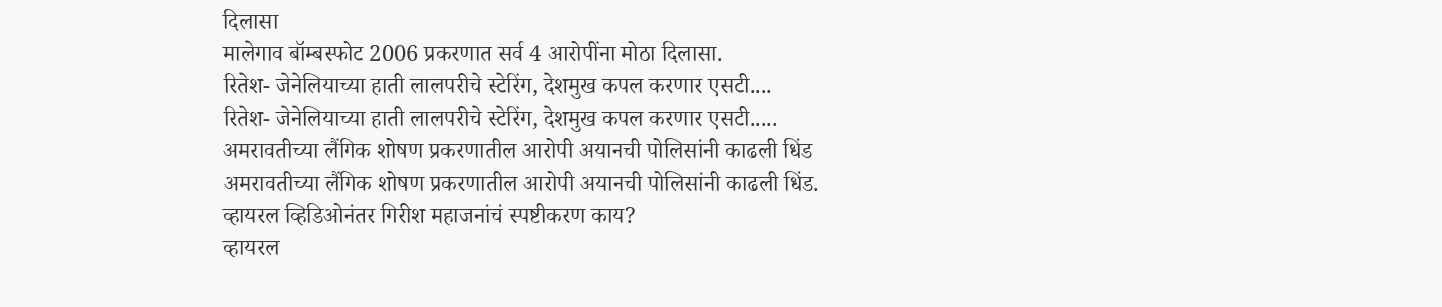दिलासा
मालेगाव बॉम्बस्फोट 2006 प्रकरणात सर्व 4 आरोपींना मोठा दिलासा.
रितेश- जेनेलियाच्या हाती लालपरीचे स्टेरिंग, देशमुख कपल करणार एसटी....
रितेश- जेनेलियाच्या हाती लालपरीचे स्टेरिंग, देशमुख कपल करणार एसटी.....
अमरावतीच्या लैंगिक शोषण प्रकरणातील आरोपी अयानची पोलिसांनी काढली धिंड
अमरावतीच्या लैंगिक शोषण प्रकरणातील आरोपी अयानची पोलिसांनी काढली धिंड.
व्हायरल व्हिडिओनंतर गिरीश महाजनांचं स्पष्टीकरण काय?
व्हायरल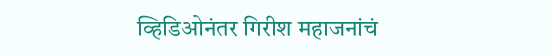व्हिडिओनंतर गिरीश महाजनांचं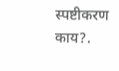स्पष्टीकरण काय?.